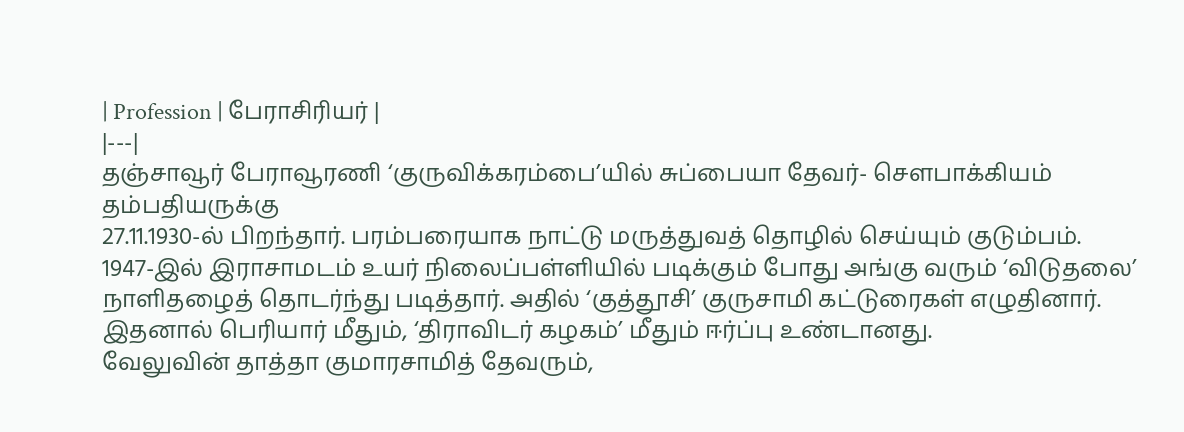| Profession | பேராசிரியர் |
|---|
தஞ்சாவூர் பேராவூரணி ‘குருவிக்கரம்பை’யில் சுப்பையா தேவர்- சௌபாக்கியம் தம்பதியருக்கு
27.11.1930-ல் பிறந்தார். பரம்பரையாக நாட்டு மருத்துவத் தொழில் செய்யும் குடும்பம்.
1947-இல் இராசாமடம் உயர் நிலைப்பள்ளியில் படிக்கும் போது அங்கு வரும் ‘விடுதலை’
நாளிதழைத் தொடர்ந்து படித்தார். அதில் ‘குத்தூசி’ குருசாமி கட்டுரைகள் எழுதினார்.
இதனால் பெரியார் மீதும், ‘திராவிடர் கழகம்’ மீதும் ஈர்ப்பு உண்டானது.
வேலுவின் தாத்தா குமாரசாமித் தேவரும்,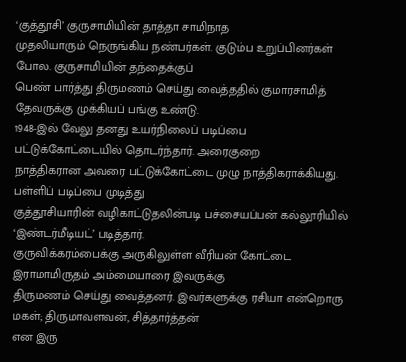‘குத்தூசி’ குருசாமியின் தாத்தா சாமிநாத
முதலியாரும் நெருங்கிய நண்பர்கள். குடும்ப உறுப்பினர்கள் போல. குருசாமியின் தந்தைக்குப்
பெண் பார்த்து திருமணம் செய்து வைத்ததில் குமாரசாமித் தேவருக்கு முக்கியப் பங்கு உண்டு.
1948-இல் வேலு தனது உயர்நிலைப் படிப்பை பட்டுக்கோட்டையில் தொடர்ந்தார். அரைகுறை
நாத்திகரான அவரை பட்டுக்கோட்டை முழு நாத்திகராக்கியது. பள்ளிப் படிப்பை முடித்து
குத்தூசியாரின் வழிகாட்டுதலின்படி பச்சையப்பன் கல்லூரியில் ‘இண்டர்மீடியட்’ படித்தார்.
குருவிக்கரம்பைக்கு அருகிலுள்ள வீரியன் கோட்டை இராமாமிருதம் அம்மையாரை இவருக்கு
திருமணம் செய்து வைத்தனர். இவர்களுக்கு ரசியா என்றொரு மகள்; திருமாவளவன், சித்தார்த்தன்
என இரு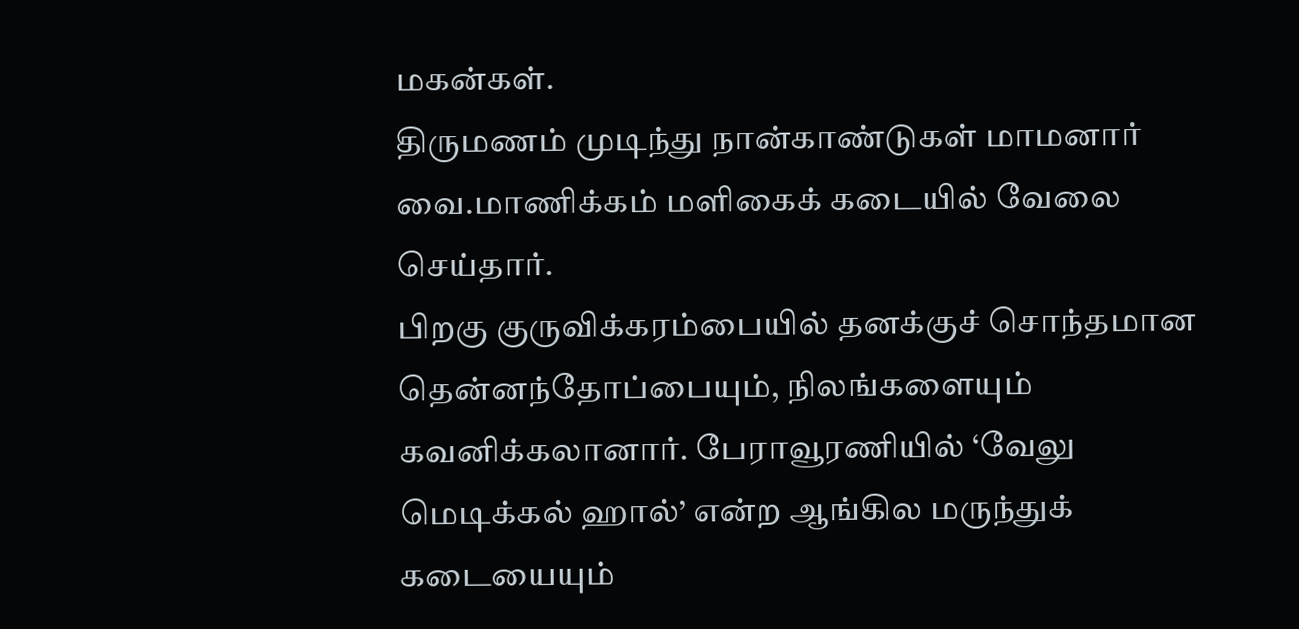மகன்கள்.
திருமணம் முடிந்து நான்காண்டுகள் மாமனார் வை.மாணிக்கம் மளிகைக் கடையில் வேலை செய்தார்.
பிறகு குருவிக்கரம்பையில் தனக்குச் சொந்தமான தென்னந்தோப்பையும், நிலங்களையும்
கவனிக்கலானார். பேராவூரணியில் ‘வேலு மெடிக்கல் ஹால்’ என்ற ஆங்கில மருந்துக் கடையையும்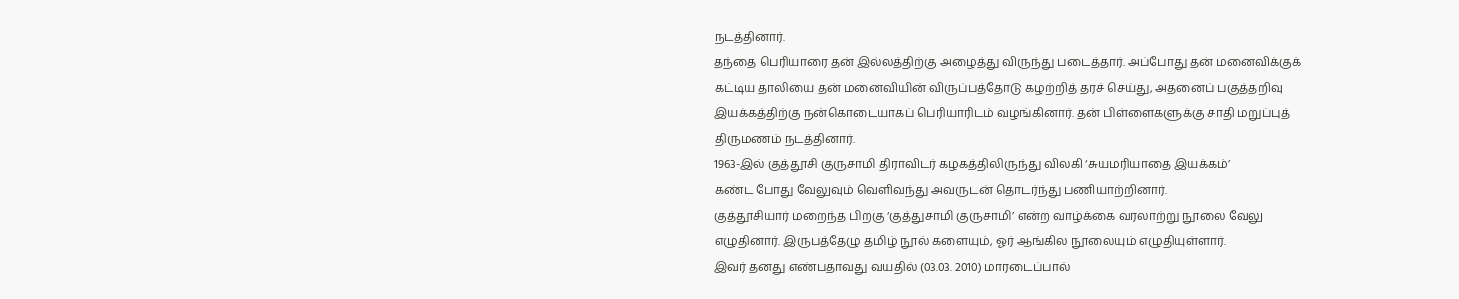நடத்தினார்.
தந்தை பெரியாரை தன் இல்லத்திற்கு அழைத்து விருந்து படைத்தார். அப்போது தன் மனைவிக்குக்
கட்டிய தாலியை தன் மனைவியின் விருப்பத்தோடு கழற்றித் தரச் செய்து, அதனைப் பகுத்தறிவு
இயக்கத்திற்கு நன்கொடையாகப் பெரியாரிடம் வழங்கினார். தன் பிள்ளைகளுக்கு சாதி மறுப்புத்
திருமணம் நடத்தினார்.
1963-இல் குத்தூசி குருசாமி திராவிடர் கழகத்திலிருந்து விலகி ‘சுயமரியாதை இயக்கம்’
கண்ட போது வேலுவும் வெளிவந்து அவருடன் தொடர்ந்து பணியாற்றினார்.
குத்தூசியார் மறைந்த பிறகு ‘குத்துசாமி குருசாமி’ என்ற வாழ்க்கை வரலாற்று நூலை வேலு
எழுதினார். இருபத்தேழு தமிழ் நூல் களையும், ஓர் ஆங்கில நூலையும் எழுதியுள்ளார்.
இவர் தனது எண்பதாவது வயதில் (03.03. 2010) மாரடைப்பால்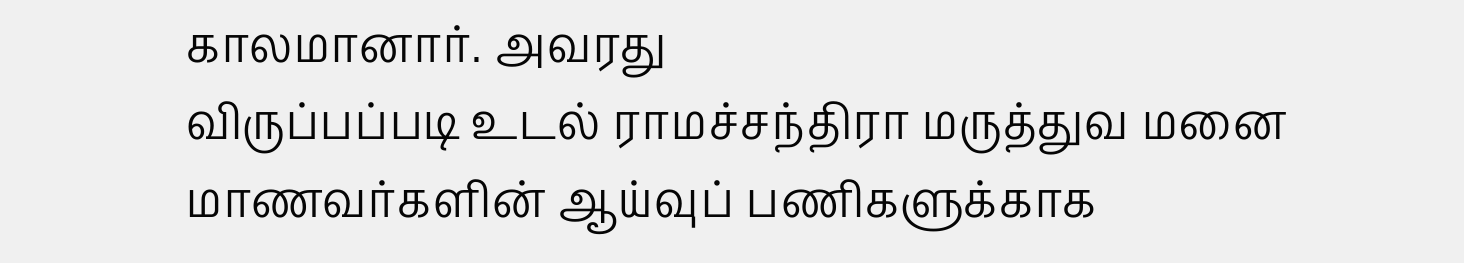காலமானார். அவரது
விருப்பப்படி உடல் ராமச்சந்திரா மருத்துவ மனை மாணவர்களின் ஆய்வுப் பணிகளுக்காக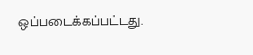ஒப்படைக்கப்பட்டது.